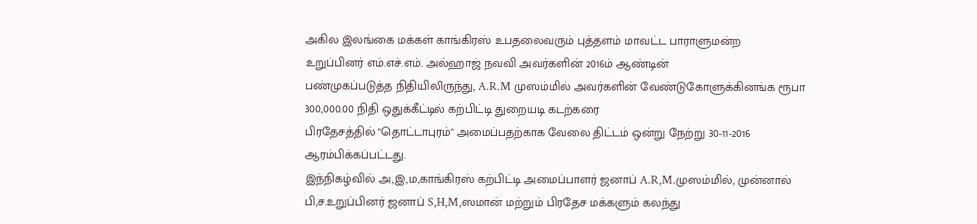அகில இலங்கை மக்கள் காங்கிரஸ் உபதலைவரும் புத்தளம் மாவட்ட பாராளுமன்ற
உறுப்பினர் எம்.எச்.எம். அல்ஹாஜ் நவவி அவர்களின் 2016ம் ஆண்டின்
பண்முகப்படுத்த நிதியிலிருந்து, A.R.M முஸம்மில் அவர்களின் வேண்டுகோளுக்கினங்க ரூபா 300,000.00 நிதி ஒதுக்கீட்டில் கற்பிட்டி துறையடி கடற்கரை
பிரதேசத்தில் "தொட்டாபுரம்" அமைப்பதற்காக வேலை திட்டம் ஒன்று நேற்று 30-11-2016 ஆரம்பிக்கப்பட்டது.
இந்நிகழ்வில் அ,இ,ம,காங்கிரஸ் கற்பிட்டி அமைப்பாளர் ஜனாப் A.R,M.முஸம்மில், முன்னால் பி,ச.உறுப்பினர் ஜனாப் S,H,M,ஸமான் மற்றும் பிரதேச மக்களும் கலந்து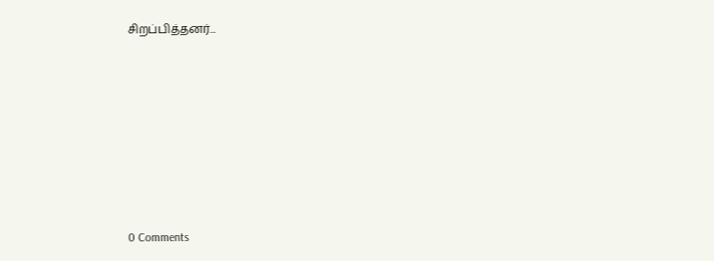சிறப்பித்தனர்...








0 Comments